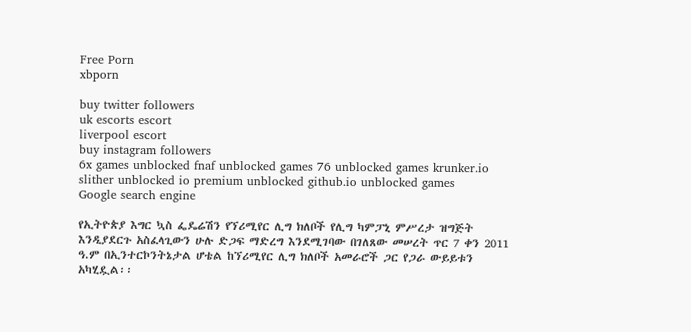Free Porn
xbporn

buy twitter followers
uk escorts escort
liverpool escort
buy instagram followers
6x games unblocked fnaf unblocked games 76 unblocked games krunker.io slither unblocked io premium unblocked github.io unblocked games
Google search engine

የኢትዮጵያ እግር ኳስ ፌዴሬሽን የኘሪሚየር ሊግ ክለቦች የሊግ ካምፓኒ ምሥረታ ዝግጅት እንዲያደርጉ አስፈላጊውን ሁሉ ድጋፍ ማድረግ እንደሚገባው በገለጸው መሠረት ጥር 7 ቀን 2011 ዓ.ም በኢንተርኮንትኔታል ሆቴል ከኘሪሚየር ሊግ ክለቦች አመራሮች ጋር የጋራ ውይይቱን አካሂዷል፡፡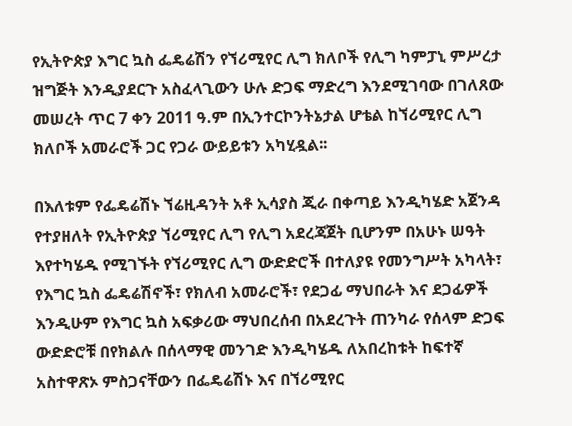የኢትዮጵያ እግር ኳስ ፌዴሬሽን የኘሪሚየር ሊግ ክለቦች የሊግ ካምፓኒ ምሥረታ ዝግጅት እንዲያደርጉ አስፈላጊውን ሁሉ ድጋፍ ማድረግ እንደሚገባው በገለጸው መሠረት ጥር 7 ቀን 2011 ዓ.ም በኢንተርኮንትኔታል ሆቴል ከኘሪሚየር ሊግ ክለቦች አመራሮች ጋር የጋራ ውይይቱን አካሂዷል፡፡

በእለቱም የፌዴሬሽኑ ኘሬዚዳንት አቶ ኢሳያስ ጂራ በቀጣይ እንዲካሄድ አጀንዳ የተያዘለት የኢትዮጵያ ኘሪሚየር ሊግ የሊግ አደረጃጀት ቢሆንም በአሁኑ ሠዓት እየተካሄዱ የሚገኙት የኘሪሚየር ሊግ ውድድሮች በተለያዩ የመንግሥት አካላት፣ የእግር ኳስ ፌዴሬሽኖች፣ የክለብ አመራሮች፣ የደጋፊ ማህበራት እና ደጋፊዎች እንዲሁም የእግር ኳስ አፍቃሪው ማህበረሰብ በአደረጉት ጠንካራ የሰላም ድጋፍ ውድድሮቹ በየክልሉ በሰላማዊ መንገድ እንዲካሄዱ ለአበረከቱት ከፍተኛ አስተዋጽኦ ምስጋናቸውን በፌዴሬሽኑ እና በኘሪሚየር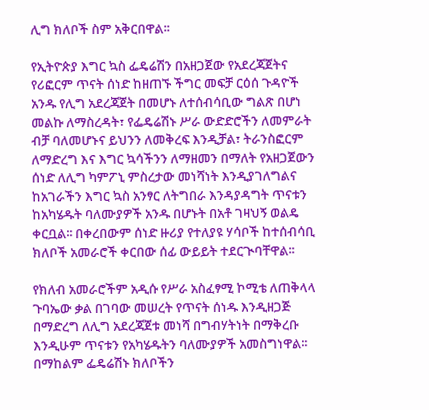ሊግ ክለቦች ስም አቅርበዋል፡፡

የኢትዮጵያ እግር ኳስ ፌዴሬሽን በአዘጋጀው የአደረጃጀትና የሪፎርም ጥናት ሰነድ ከዘጠኙ ችግር መፍቻ ርዕሰ ጉዳዮች አንዱ የሊግ አደረጃጀት በመሆኑ ለተሰብሳቢው ግልጽ በሆነ መልኩ ለማስረዳት፣ የፌዴሬሽኑ ሥራ ውድድሮችን ለመምራት ብቻ ባለመሆኑና ይህንን ለመቅረፍ እንዲቻል፣ ትራንስፎርም ለማድረግ እና እግር ኳሳችንን ለማዘመን በማለት የአዘጋጀውን ሰነድ ለሊግ ካምፖኒ ምስረታው መነሻነት እንዲያገለግልና ከአገራችን እግር ኳስ አንፃር ለትግበራ እንዳያዳግት ጥናቱን ከአካሄዱት ባለሙያዎች አንዱ በሆኑት በአቶ ገዛህኝ ወልዴ ቀርቧል፡፡ በቀረበውም ሰነድ ዙሪያ የተለያዩ ሃሳቦች ከተሰብሳቢ ክለቦች አመራሮች ቀርበው ሰፊ ውይይት ተደርጒባቸዋል፡፡

የክለብ አመራሮችም አዲሱ የሥራ አስፈፃሚ ኮሚቴ ለጠቅላላ ጉባኤው ቃል በገባው መሠረት የጥናት ሰነዱ እንዲዘጋጅ በማድረግ ለሊግ አደረጃጀቱ መነሻ በግብሃትነት በማቅረቡ እንዲሁም ጥናቱን የአካሄዱትን ባለሙያዎች አመስግነዋል፡፡ በማከልም ፌዴሬሽኑ ክለቦችን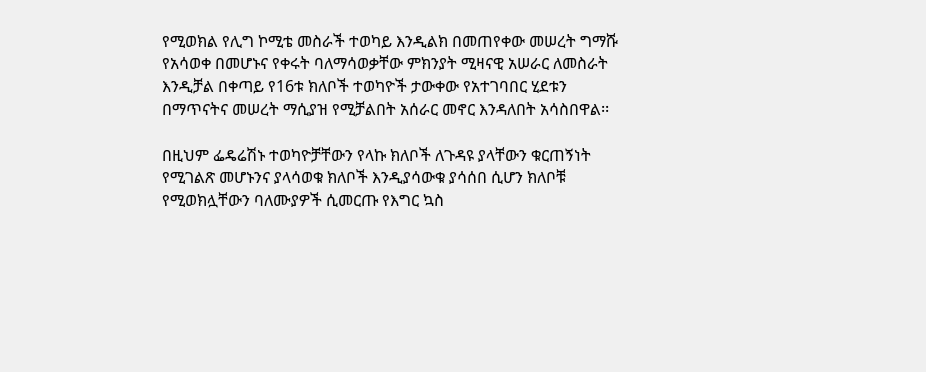የሚወክል የሊግ ኮሚቴ መስራች ተወካይ እንዲልክ በመጠየቀው መሠረት ግማሹ የአሳወቀ በመሆኑና የቀሩት ባለማሳወቃቸው ምክንያት ሚዛናዊ አሠራር ለመስራት እንዲቻል በቀጣይ የ16ቱ ክለቦች ተወካዮች ታውቀው የአተገባበር ሂደቱን በማጥናትና መሠረት ማሲያዝ የሚቻልበት አሰራር መኖር እንዳለበት አሳስበዋል፡፡

በዚህም ፌዴሬሽኑ ተወካዮቻቸውን የላኩ ክለቦች ለጉዳዩ ያላቸውን ቁርጠኝነት የሚገልጽ መሆኑንና ያላሳወቁ ክለቦች እንዲያሳውቁ ያሳሰበ ሲሆን ክለቦቹ የሚወክሏቸውን ባለሙያዎች ሲመርጡ የእግር ኳስ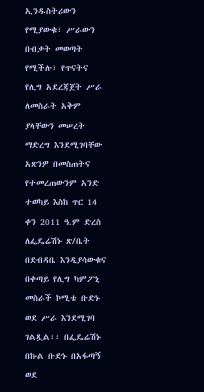ኢንዱስትሪውን የሚያውቁ፣ ሥራውን በብቃት መወጣት የሚችሉ፣ የጥናትና የሊግ አደረጃጀት ሥራ ለመስራት አቅም ያላቸውን መሠረት ማድረግ እንደሚገባቸው አጽንዎ በመስጠትና የተመረጠውንም አንድ ተወካይ እስከ ጥር 14 ቀን 2011 ዓ.ም ድረስ ለፌዴሬሽኑ ጽ/ቤት በደብዳቤ እንዲያሳውቁና በቀጣይ የሊግ ካምፖኒ መስራች ኮሚቴ ቡድኑ ወደ ሥራ እንደሚገባ ገልጿል፡፡ በፌዴሬሽኑ በኩል ቡድኑ በአፋጣኝ ወደ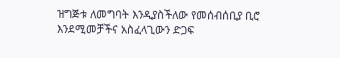ዝግጅቱ ለመግባት እንዲያስችለው የመሰብሰቢያ ቢሮ እንደሚመቻችና አስፈላጊውን ድጋፍ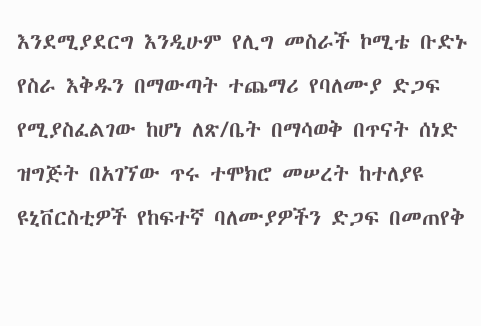እንደሚያደርግ እንዲሁም የሊግ መስራች ኮሚቴ ቡድኑ የስራ እቅዱን በማውጣት ተጨማሪ የባለሙያ ድጋፍ የሚያስፈልገው ከሆነ ለጽ/ቤት በማሳወቅ በጥናት ሰነድ ዝግጅት በአገኘው ጥሩ ተሞክሮ መሠረት ከተለያዩ ዩኒቨርስቲዎች የከፍተኛ ባለሙያዎችን ድጋፍ በመጠየቅ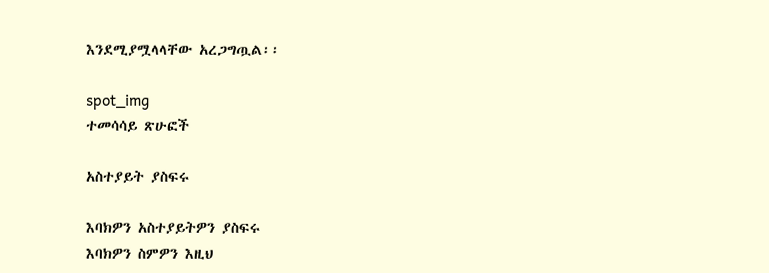እንደሚያሟላላቸው አረጋግጧል፡፡

spot_img
ተመሳሳይ ጽሁፎች

አስተያይት ያስፍሩ

እባክዎን አስተያይትዎን ያስፍሩ
እባክዎን ስምዎን እዚህ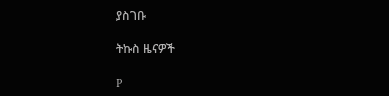ያስገቡ

ትኩስ ዜናዎች

P